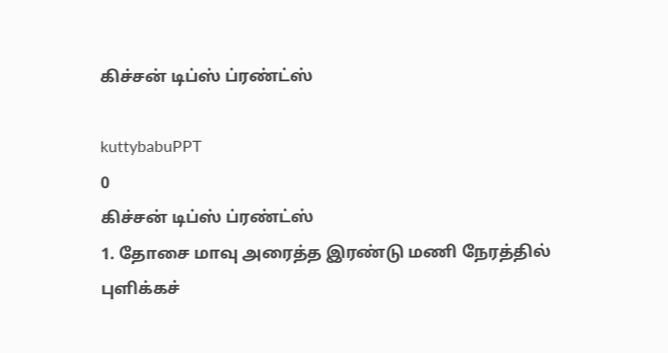கிச்சன் டிப்ஸ் ப்ரண்ட்ஸ்

kuttybabuPPT
0
கிச்சன் டிப்ஸ் ப்ரண்ட்ஸ்
1. தோசை மாவு அரைத்த இரண்டு மணி நேரத்தில் புளிக்கச்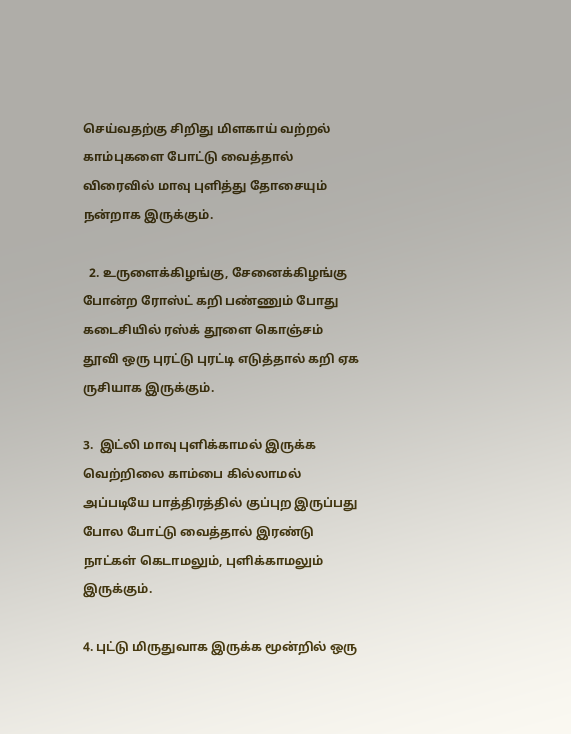செய்வதற்கு சிறிது மிளகாய் வற்றல் காம்புகளை போட்டு வைத்தால் விரைவில் மாவு புளித்து தோசையும் நன்றாக இருக்கும்.

  2. உருளைக்கிழங்கு, சேனைக்கிழங்கு போன்ற ரோஸ்ட் கறி பண்ணும் போது கடைசியில் ரஸ்க் தூளை கொஞ்சம் தூவி ஒரு புரட்டு புரட்டி எடுத்தால் கறி ஏக ருசியாக இருக்கும்.

3.  இட்லி மாவு புளிக்காமல் இருக்க வெற்றிலை காம்பை கில்லாமல் அப்படியே பாத்திரத்தில் குப்புற இருப்பது போல போட்டு வைத்தால் இரண்டு நாட்கள் கெடாமலும், புளிக்காமலும் இருக்கும்.

4. புட்டு மிருதுவாக இருக்க மூன்றில் ஒரு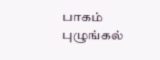பாகம் புழுங்கல்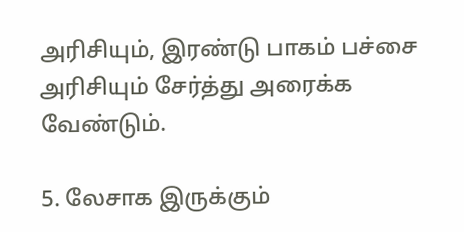அரிசியும், இரண்டு பாகம் பச்சை அரிசியும் சேர்த்து அரைக்க வேண்டும்.

5. லேசாக இருக்கும்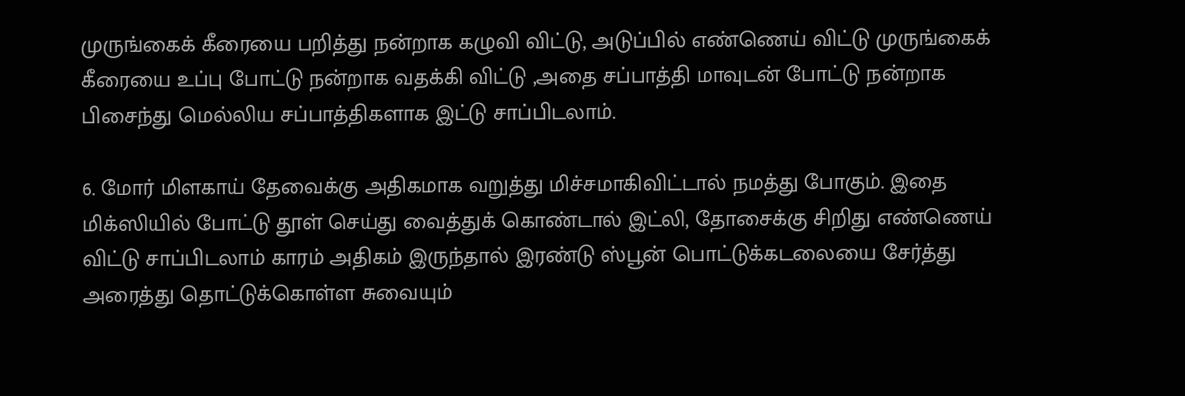முருங்கைக் கீரையை பறித்து நன்றாக கழுவி விட்டு, அடுப்பில் எண்ணெய் விட்டு முருங்கைக் கீரையை உப்பு போட்டு நன்றாக வதக்கி விட்டு ,அதை சப்பாத்தி மாவுடன் போட்டு நன்றாக பிசைந்து மெல்லிய சப்பாத்திகளாக இட்டு சாப்பிடலாம்.

6. மோர் மிளகாய் தேவைக்கு அதிகமாக வறுத்து மிச்சமாகிவிட்டால் நமத்து போகும். இதை மிக்ஸியில் போட்டு தூள் செய்து வைத்துக் கொண்டால் இட்லி, தோசைக்கு சிறிது எண்ணெய் விட்டு சாப்பிடலாம் காரம் அதிகம் இருந்தால் இரண்டு ஸ்பூன் பொட்டுக்கடலையை சேர்த்து அரைத்து தொட்டுக்கொள்ள சுவையும்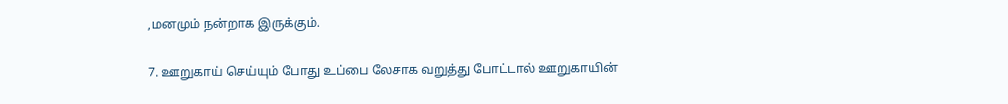,மனமும் நன்றாக இருக்கும்.

7. ஊறுகாய் செய்யும் போது உப்பை லேசாக வறுத்து போட்டால் ஊறுகாயின்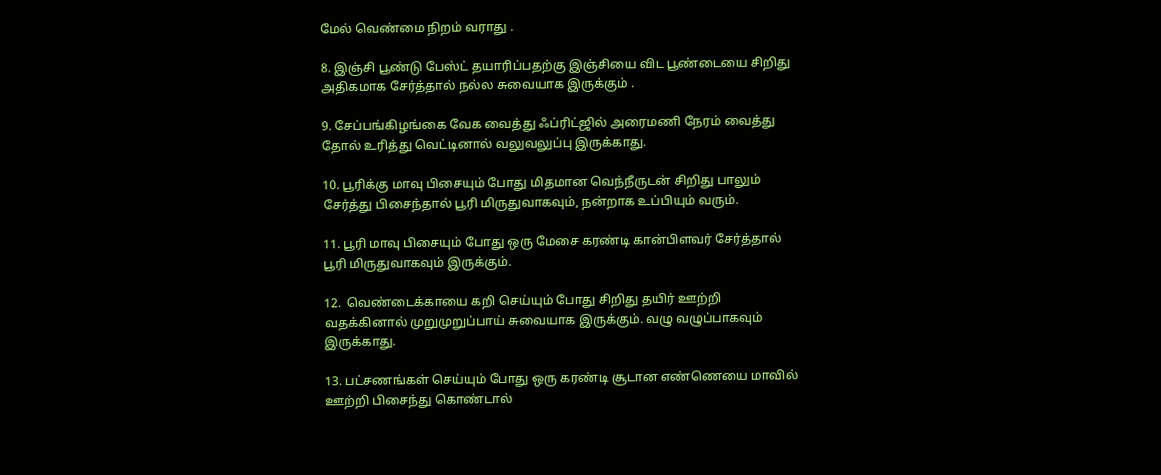மேல் வெண்மை நிறம் வராது .

8. இஞ்சி பூண்டு பேஸ்ட் தயாரிப்பதற்கு இஞ்சியை விட பூண்டையை சிறிது அதிகமாக சேர்த்தால் நல்ல சுவையாக இருக்கும் .

9. சேப்பங்கிழங்கை வேக வைத்து ஃப்ரிட்ஜில் அரைமணி நேரம் வைத்து தோல் உரித்து வெட்டினால் வலுவலுப்பு இருக்காது.

10. பூரிக்கு மாவு பிசையும் போது மிதமான வெந்நீருடன் சிறிது பாலும் சேர்த்து பிசைந்தால் பூரி மிருதுவாகவும், நன்றாக உப்பியும் வரும்.

11. பூரி மாவு பிசையும் போது ஒரு மேசை கரண்டி கான்பிளவர் சேர்த்தால் பூரி மிருதுவாகவும் இருக்கும்.

12.  வெண்டைக்காயை கறி செய்யும் போது சிறிது தயிர் ஊற்றி வதக்கினால் முறுமுறுப்பாய் சுவையாக இருக்கும். வழு வழுப்பாகவும் இருக்காது.

13. பட்சணங்கள் செய்யும் போது ஒரு கரண்டி சூடான எண்ணெயை மாவில் ஊற்றி பிசைந்து கொண்டால்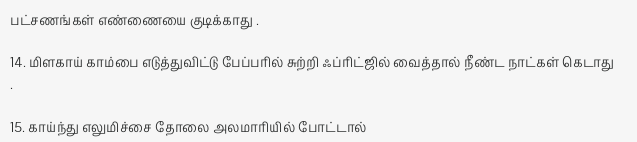பட்சணங்கள் எண்ணையை குடிக்காது .

14. மிளகாய் காம்பை எடுத்துவிட்டு பேப்பரில் சுற்றி ஃப்ரிட்ஜில் வைத்தால் நீண்ட நாட்கள் கெடாது .

15. காய்ந்து எலுமிச்சை தோலை அலமாரியில் போட்டால்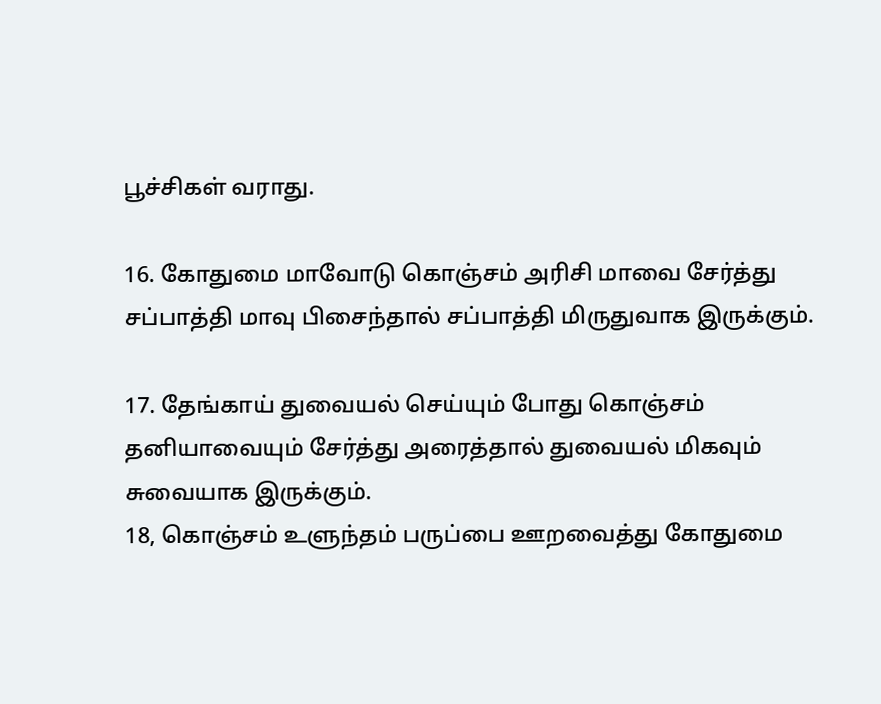பூச்சிகள் வராது.

16. கோதுமை மாவோடு கொஞ்சம் அரிசி மாவை சேர்த்து சப்பாத்தி மாவு பிசைந்தால் சப்பாத்தி மிருதுவாக இருக்கும்.

17. தேங்காய் துவையல் செய்யும் போது கொஞ்சம் தனியாவையும் சேர்த்து அரைத்தால் துவையல் மிகவும் சுவையாக இருக்கும்.
18, கொஞ்சம் உளுந்தம் பருப்பை ஊறவைத்து கோதுமை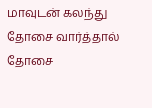மாவுடன் கலந்து தோசை வார்த்தால் தோசை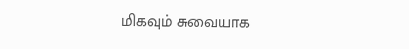மிகவும் சுவையாக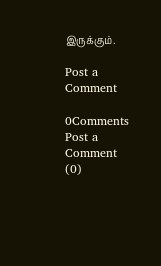இருக்கும்.

Post a Comment

0Comments
Post a Comment (0)